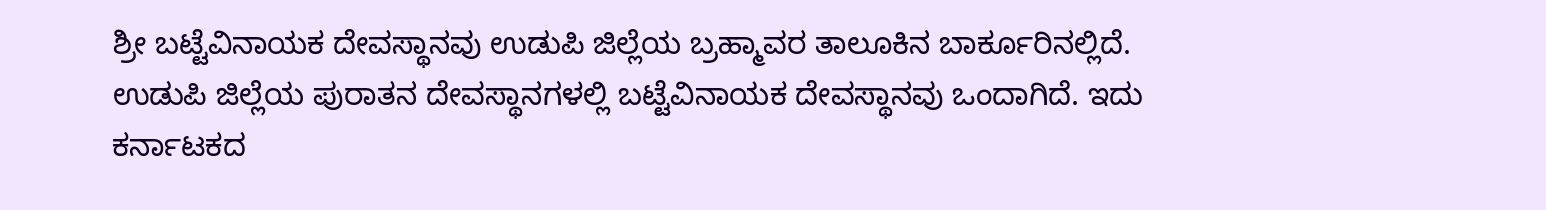ಶ್ರೀ ಬಟ್ಟೆವಿನಾಯಕ ದೇವಸ್ಥಾನವು ಉಡುಪಿ ಜಿಲ್ಲೆಯ ಬ್ರಹ್ಮಾವರ ತಾಲೂಕಿನ ಬಾರ್ಕೂರಿನಲ್ಲಿದೆ. ಉಡುಪಿ ಜಿಲ್ಲೆಯ ಪುರಾತನ ದೇವಸ್ಥಾನಗಳಲ್ಲಿ ಬಟ್ಟೆವಿನಾಯಕ ದೇವಸ್ಥಾನವು ಒಂದಾಗಿದೆ. ಇದು ಕರ್ನಾಟಕದ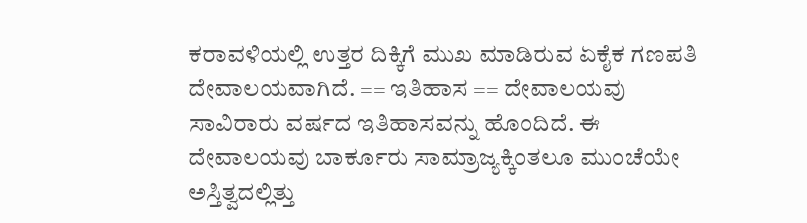ಕರಾವಳಿಯಲ್ಲಿ ಉತ್ತರ ದಿಕ್ಕಿಗೆ ಮುಖ ಮಾಡಿರುವ ಏಕೈಕ ಗಣಪತಿ ದೇವಾಲಯವಾಗಿದೆ. == ಇತಿಹಾಸ == ದೇವಾಲಯವು ಸಾವಿರಾರು ವರ್ಷದ ಇತಿಹಾಸವನ್ನು ಹೊಂದಿದೆ. ಈ ದೇವಾಲಯವು ಬಾರ್ಕೂರು ಸಾಮ್ರಾಜ್ಯಕ್ಕಿಂತಲೂ ಮುಂಚೆಯೇ ಅಸ್ತಿತ್ವದಲ್ಲಿತ್ತು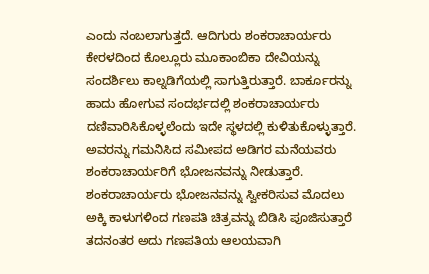ಎಂದು ನಂಬಲಾಗುತ್ತದೆ. ಆದಿಗುರು ಶಂಕರಾಚಾರ್ಯರು ಕೇರಳದಿಂದ ಕೊಲ್ಲೂರು ಮೂಕಾಂಬಿಕಾ ದೇವಿಯನ್ನು ಸಂದರ್ಶಿಲು ಕಾಲ್ನಡಿಗೆಯಲ್ಲಿ ಸಾಗುತ್ತಿರುತ್ತಾರೆ. ಬಾರ್ಕೂರನ್ನು ಹಾದು ಹೋಗುವ ಸಂದರ್ಭದಲ್ಲಿ ಶಂಕರಾಚಾರ್ಯರು ದಣಿವಾರಿಸಿಕೊಳ್ಳಲೆಂದು ಇದೇ ಸ್ಥಳದಲ್ಲಿ ಕುಳಿತುಕೊಳ್ಳುತ್ತಾರೆ. ಅವರನ್ನು ಗಮನಿಸಿದ ಸಮೀಪದ ಅಡಿಗರ ಮನೆಯವರು ಶಂಕರಾಚಾರ್ಯರಿಗೆ ಭೋಜನವನ್ನು ನೀಡುತ್ತಾರೆ. ಶಂಕರಾಚಾರ್ಯರು ಭೋಜನವನ್ನು ಸ್ವೀಕರಿಸುವ ಮೊದಲು ಅಕ್ಕಿ ಕಾಳುಗಳಿಂದ ಗಣಪತಿ ಚಿತ್ರವನ್ನು ಬಿಡಿಸಿ ಪೂಜಿಸುತ್ತಾರೆ ತದನಂತರ ಅದು ಗಣಪತಿಯ ಆಲಯವಾಗಿ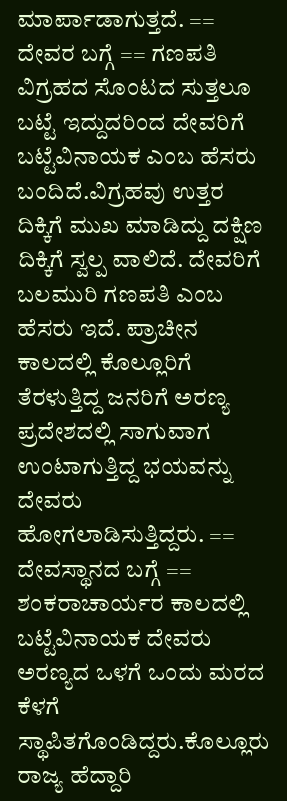ಮಾರ್ಪಾಡಾಗುತ್ತದೆ. == ದೇವರ ಬಗ್ಗೆ == ಗಣಪತಿ ವಿಗ್ರಹದ ಸೊಂಟದ ಸುತ್ತಲೂ ಬಟ್ಟೆ ಇದ್ದುದರಿಂದ ದೇವರಿಗೆ ಬಟ್ಟೆವಿನಾಯಕ ಎಂಬ ಹೆಸರು ಬಂದಿದೆ.ವಿಗ್ರಹವು ಉತ್ತರ ದಿಕ್ಕಿಗೆ ಮುಖ ಮಾಡಿದ್ದು ದಕ್ಷಿಣ ದಿಕ್ಕಿಗೆ ಸ್ವಲ್ಪ ವಾಲಿದೆ. ದೇವರಿಗೆ ಬಲಮುರಿ ಗಣಪತಿ ಎಂಬ ಹೆಸರು ಇದೆ. ಪ್ರಾಚೀನ ಕಾಲದಲ್ಲಿ ಕೊಲ್ಲೂರಿಗೆ ತೆರಳುತ್ತಿದ್ದ ಜನರಿಗೆ ಅರಣ್ಯ ಪ್ರದೇಶದಲ್ಲಿ ಸಾಗುವಾಗ ಉಂಟಾಗುತ್ತಿದ್ದ ಭಯವನ್ನು ದೇವರು ಹೋಗಲಾಡಿಸುತ್ತಿದ್ದರು. == ದೇವಸ್ಥಾನದ ಬಗ್ಗೆ == ಶಂಕರಾಚಾರ್ಯರ ಕಾಲದಲ್ಲಿ ಬಟ್ಟೆವಿನಾಯಕ ದೇವರು ಅರಣ್ಯದ ಒಳಗೆ ಒಂದು ಮರದ ಕೆಳಗೆ ಸ್ಥಾಪಿತಗೊಂಡಿದ್ದರು.ಕೊಲ್ಲೂರು ರಾಜ್ಯ ಹೆದ್ದಾರಿ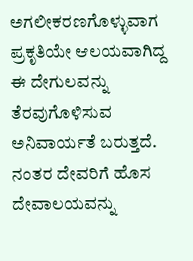ಅಗಲೀಕರಣಗೊಳ್ಳುವಾಗ ಪ್ರಕೃತಿಯೇ ಆಲಯವಾಗಿದ್ದ ಈ ದೇಗುಲವನ್ನು ತೆರವುಗೊಳಿಸುವ ಅನಿವಾರ್ಯತೆ ಬರುತ್ತದೆ. ನಂತರ ದೇವರಿಗೆ ಹೊಸ ದೇವಾಲಯವನ್ನು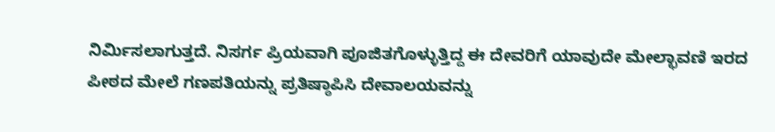ನಿರ್ಮಿಸಲಾಗುತ್ತದೆ. ನಿಸರ್ಗ ಪ್ರಿಯವಾಗಿ ಪೂಜಿತಗೊಳ್ಳುತ್ತಿದ್ದ ಈ ದೇವರಿಗೆ ಯಾವುದೇ ಮೇಲ್ಛಾವಣಿ ಇರದ ಪೀಠದ ಮೇಲೆ ಗಣಪತಿಯನ್ನು ಪ್ರತಿಷ್ಠಾಪಿಸಿ ದೇವಾಲಯವನ್ನು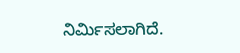ನಿರ್ಮಿಸಲಾಗಿದೆ.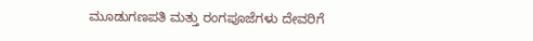ಮೂಡುಗಣಪತಿ ಮತ್ತು ರಂಗಪೂಜೆಗಳು ದೇವರಿಗೆ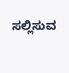ಸಲ್ಲಿಸುವ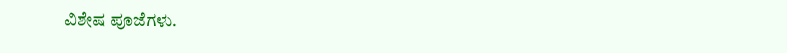ವಿಶೇಷ ಪೂಜೆಗಳು.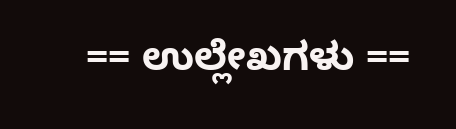== ಉಲ್ಲೇಖಗಳು ==